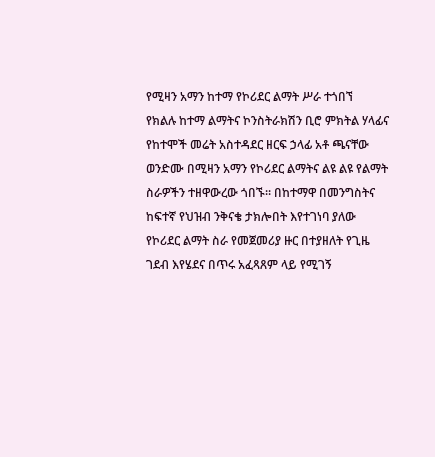የሚዛን አማን ከተማ የኮሪደር ልማት ሥራ ተጎበኘ
የክልሉ ከተማ ልማትና ኮንስትራክሽን ቢሮ ምክትል ሃላፊና የከተሞች መሬት አስተዳደር ዘርፍ ኃላፊ አቶ ጫናቸው ወንድሙ በሚዛን አማን የኮሪደር ልማትና ልዩ ልዩ የልማት ስራዎችን ተዘዋውረው ጎበኙ። በከተማዋ በመንግስትና ከፍተኛ የህዝብ ንቅናቄ ታክሎበት እየተገነባ ያለው የኮሪደር ልማት ስራ የመጀመሪያ ዙር በተያዘለት የጊዜ ገደብ እየሄደና በጥሩ አፈጻጸም ላይ የሚገኝ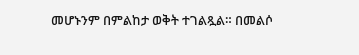መሆኑንም በምልከታ ወቅት ተገልጿል። በመልሶ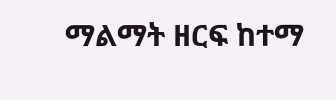ማልማት ዘርፍ ከተማ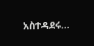አስተዳደሩ…